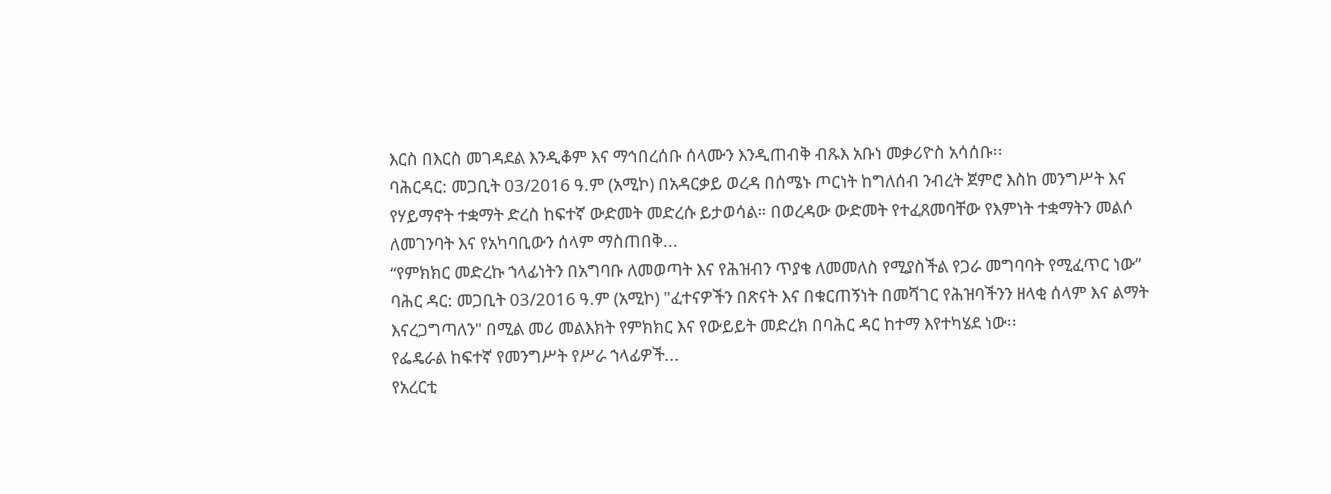እርስ በእርስ መገዳደል እንዲቆም እና ማኅበረሰቡ ሰላሙን እንዲጠብቅ ብጹእ አቡነ መቃሪዮስ አሳሰቡ፡፡
ባሕርዳር: መጋቢት 03/2016 ዓ.ም (አሚኮ) በአዳርቃይ ወረዳ በሰሜኑ ጦርነት ከግለሰብ ንብረት ጀምሮ እስከ መንግሥት እና የሃይማኖት ተቋማት ድረስ ከፍተኛ ውድመት መድረሱ ይታወሳል። በወረዳው ውድመት የተፈጸመባቸው የእምነት ተቋማትን መልሶ ለመገንባት እና የአካባቢውን ሰላም ማስጠበቅ...
“የምክክር መድረኩ ኀላፊነትን በአግባቡ ለመወጣት እና የሕዝብን ጥያቄ ለመመለስ የሚያስችል የጋራ መግባባት የሚፈጥር ነው”
ባሕር ዳር: መጋቢት 03/2016 ዓ.ም (አሚኮ) "ፈተናዎችን በጽናት እና በቁርጠኝነት በመሻገር የሕዝባችንን ዘላቂ ሰላም እና ልማት እናረጋግጣለን" በሚል መሪ መልእክት የምክክር እና የውይይት መድረክ በባሕር ዳር ከተማ እየተካሄደ ነው፡፡
የፌዴራል ከፍተኛ የመንግሥት የሥራ ኀላፊዎች...
የአረርቲ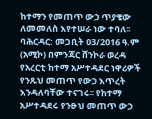ከተማን የመጠጥ ውኃ ጥያቄው ለመመለስ እየተሠራ ነው ተባለ፡፡
ባሕርዳር: መጋቢት 03/2016 ዓ.ም (አሚኮ) በምንጃር ሸንኮራ ወረዳ የአረርቲ ከተማ አሥተዳደር ነዋሪዎች የንጹህ መጠጥ የውኃ እጥረት እንዳለባቸው ተናገሩ፡፡ የከተማ አሥተዳደሩ የንፁህ መጠጥ ውኃ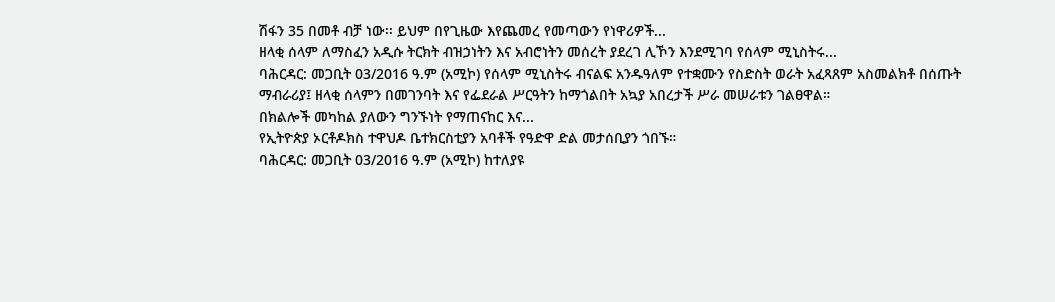ሽፋን 35 በመቶ ብቻ ነው፡፡ ይህም በየጊዜው እየጨመረ የመጣውን የነዋሪዎች...
ዘላቂ ሰላም ለማስፈን አዲሱ ትርክት ብዝኃነትን እና አብሮነትን መሰረት ያደረገ ሊኾን እንደሚገባ የሰላም ሚኒስትሩ...
ባሕርዳር: መጋቢት 03/2016 ዓ.ም (አሚኮ) የሰላም ሚኒስትሩ ብናልፍ አንዱዓለም የተቋሙን የስድስት ወራት አፈጻጸም አስመልክቶ በሰጡት ማብራሪያ፤ ዘላቂ ሰላምን በመገንባት እና የፌደራል ሥርዓትን ከማጎልበት አኳያ አበረታች ሥራ መሠራቱን ገልፀዋል።
በክልሎች መካከል ያለውን ግንኙነት የማጠናከር እና...
የኢትዮጵያ ኦርቶዶክስ ተዋህዶ ቤተክርስቲያን አባቶች የዓድዋ ድል መታሰቢያን ጎበኙ።
ባሕርዳር: መጋቢት 03/2016 ዓ.ም (አሚኮ) ከተለያዩ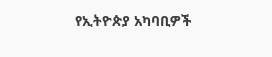የኢትዮጵያ አካባቢዎች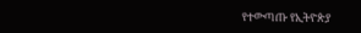የተውጣጡ የኢትዮጵያ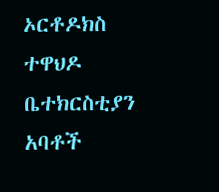ኦርቶዶክስ ተዋህዶ ቤተክርስቲያን አባቶች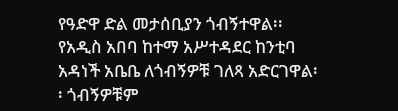የዓድዋ ድል መታሰቢያን ጎብኝተዋል፡፡
የአዲስ አበባ ከተማ አሥተዳደር ከንቲባ አዳነች አቤቤ ለጎብኝዎቹ ገለጻ አድርገዋል፡፡ ጎብኝዎቹም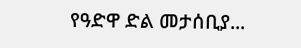የዓድዋ ድል መታሰቢያ...